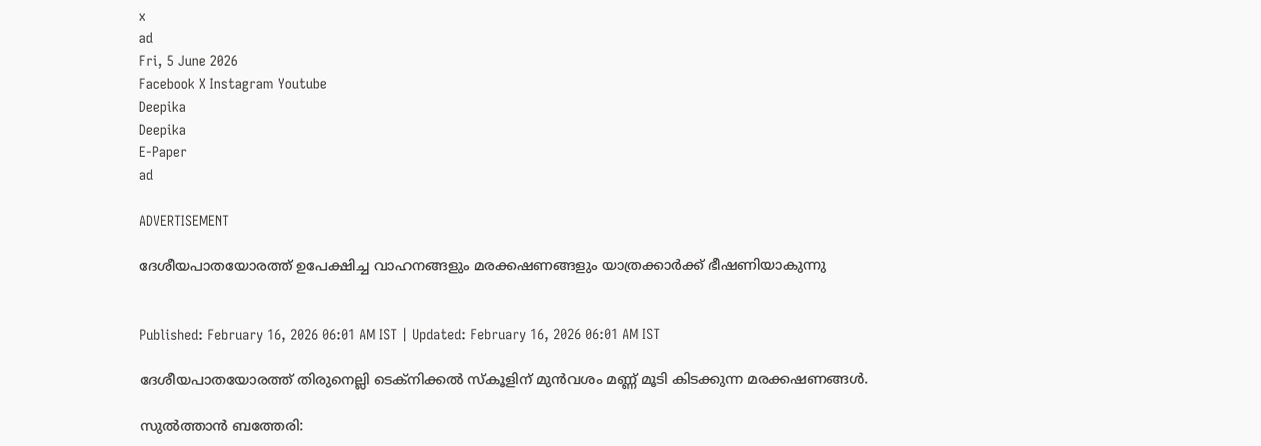x
ad
Fri, 5 June 2026
Facebook X Instagram Youtube
Deepika
Deepika
E-Paper
ad

ADVERTISEMENT

ദേശീയപാതയോരത്ത് ഉപേക്ഷിച്ച വാഹനങ്ങളും മരക്കഷണങ്ങളും യാത്രക്കാർക്ക് ഭീഷണിയാകുന്നു


Published: February 16, 2026 06:01 AM IST | Updated: February 16, 2026 06:01 AM IST

ദേശീയപാതയോരത്ത് തിരുനെല്ലി ടെക്നിക്കൽ സ്കൂളിന് മുൻവശം മണ്ണ് മൂടി കിടക്കുന്ന മരക്കഷണങ്ങൾ.

സുൽത്താൻ ബത്തേരി: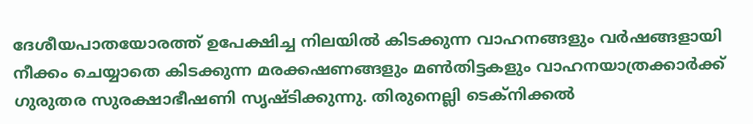ദേശീയപാതയോരത്ത് ഉപേക്ഷിച്ച നിലയിൽ കിടക്കുന്ന വാഹനങ്ങളും വർഷങ്ങളായി നീക്കം ചെയ്യാതെ കിടക്കുന്ന മരക്കഷണങ്ങളും മണ്‍തിട്ടകളും വാഹനയാത്രക്കാർക്ക് ഗുരുതര സുരക്ഷാഭീഷണി സൃഷ്ടിക്കുന്നു. തിരുനെല്ലി ടെക്നിക്കൽ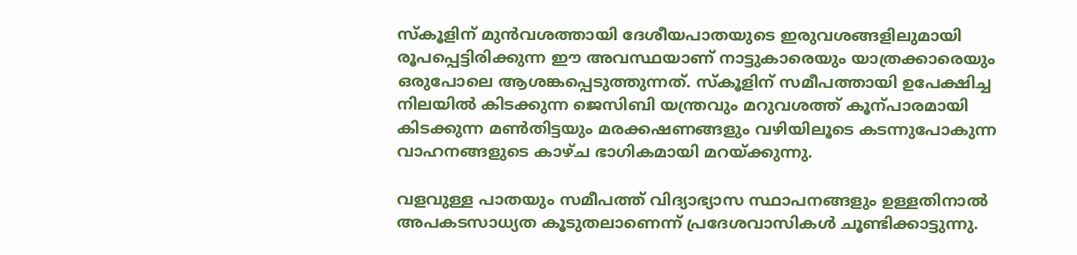സ്കൂളിന് മുൻവശത്തായി ദേശീയപാതയുടെ ഇരുവശങ്ങളിലുമായി രൂപപ്പെട്ടിരിക്കുന്ന ഈ അവസ്ഥയാണ് നാട്ടുകാരെയും യാത്രക്കാരെയും ഒരുപോലെ ആശങ്കപ്പെടുത്തുന്നത്. സ്കൂളിന് സമീപത്തായി ഉപേക്ഷിച്ച നിലയിൽ കിടക്കുന്ന ജെസിബി യന്ത്രവും മറുവശത്ത് കൂന്പാരമായി കിടക്കുന്ന മണ്‍തിട്ടയും മരക്കഷണങ്ങളും വഴിയിലൂടെ കടന്നുപോകുന്ന വാഹനങ്ങളുടെ കാഴ്ച ഭാഗികമായി മറയ്ക്കുന്നു.

വളവുള്ള പാതയും സമീപത്ത് വിദ്യാഭ്യാസ സ്ഥാപനങ്ങളും ഉള്ളതിനാൽ അപകടസാധ്യത കൂടുതലാണെന്ന് പ്രദേശവാസികൾ ചൂണ്ടിക്കാട്ടുന്നു.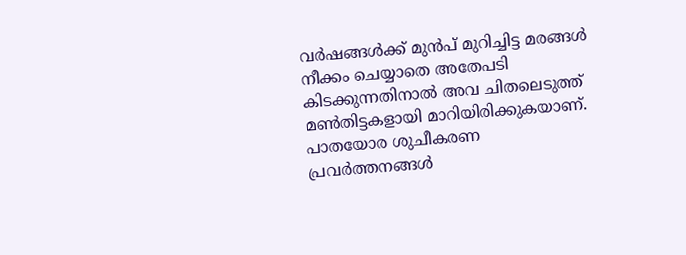വർഷങ്ങൾക്ക് മുൻപ് മുറിച്ചിട്ട മരങ്ങൾ നീക്കം ചെയ്യാതെ അതേപടി കിടക്കുന്നതിനാൽ അവ ചിതലെടുത്ത് മണ്‍തിട്ടകളായി മാറിയിരിക്കുകയാണ്. പാതയോര ശുചീകരണ പ്രവർത്തനങ്ങൾ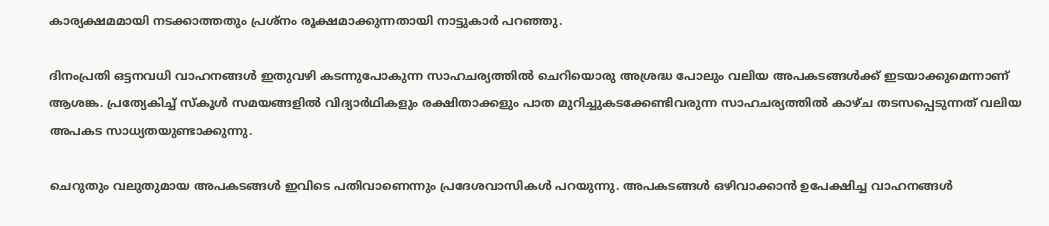കാര്യക്ഷമമായി നടക്കാത്തതും പ്രശ്നം രൂക്ഷമാക്കുന്നതായി നാട്ടുകാർ പറഞ്ഞു.

ദിനംപ്രതി ഒട്ടനവധി വാഹനങ്ങൾ ഇതുവഴി കടന്നുപോകുന്ന സാഹചര്യത്തിൽ ചെറിയൊരു അശ്രദ്ധ പോലും വലിയ അപകടങ്ങൾക്ക് ഇടയാക്കുമെന്നാണ് ആശങ്ക. പ്രത്യേകിച്ച് സ്കൂൾ സമയങ്ങളിൽ വിദ്യാർഥികളും രക്ഷിതാക്കളും പാത മുറിച്ചുകടക്കേണ്ടിവരുന്ന സാഹചര്യത്തിൽ കാഴ്ച തടസപ്പെടുന്നത് വലിയ അപകട സാധ്യതയുണ്ടാക്കുന്നു.

ചെറുതും വലുതുമായ അപകടങ്ങൾ ഇവിടെ പതിവാണെന്നും പ്രദേശവാസികൾ പറയുന്നു. അപകടങ്ങൾ ഒഴിവാക്കാൻ ഉപേക്ഷിച്ച വാഹനങ്ങൾ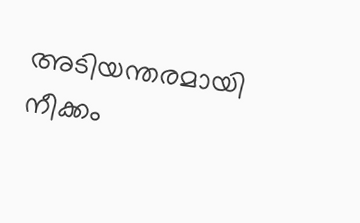അടിയന്തരമായി നീക്കം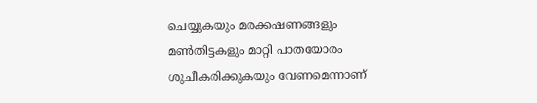ചെയ്യുകയും മരക്കഷണങ്ങളും മണ്‍തിട്ടകളും മാറ്റി പാതയോരം ശുചീകരിക്കുകയും വേണമെന്നാണ്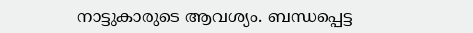നാട്ടുകാരുടെ ആവശ്യം. ബന്ധപ്പെട്ട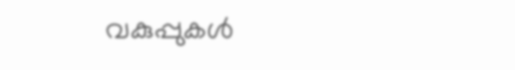വകുപ്പുകൾ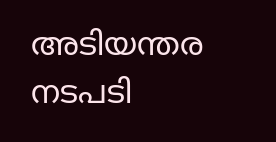അടിയന്തര നടപടി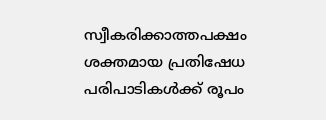സ്വീകരിക്കാത്തപക്ഷം ശക്തമായ പ്രതിഷേധ പരിപാടികൾക്ക് രൂപം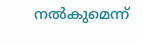നൽകുമെന്ന്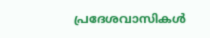പ്രദേശവാസികൾ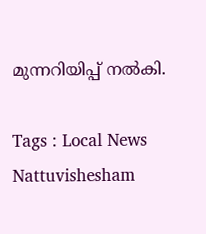മുന്നറിയിപ്പ് നൽകി.

Tags : Local News Nattuvishesham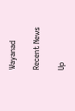Wayanad

Recent News

Up